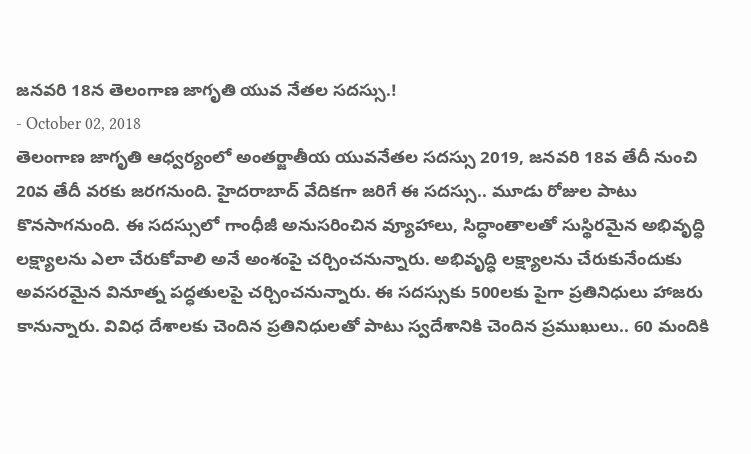జనవరి 18న తెలంగాణ జాగృతి యువ నేతల సదస్సు.!
- October 02, 2018
తెలంగాణ జాగృతి ఆధ్వర్యంలో అంతర్జాతీయ యువనేతల సదస్సు 2019, జనవరి 18వ తేదీ నుంచి 20వ తేదీ వరకు జరగనుంది. హైదరాబాద్ వేదికగా జరిగే ఈ సదస్సు.. మూడు రోజుల పాటు కొనసాగనుంది. ఈ సదస్సులో గాంధీజీ అనుసరించిన వ్యూహాలు, సిద్ధాంతాలతో సుస్థిరమైన అభివృద్ధి లక్ష్యాలను ఎలా చేరుకోవాలి అనే అంశంపై చర్చించనున్నారు. అభివృద్ధి లక్ష్యాలను చేరుకునేందుకు అవసరమైన వినూత్న పద్ధతులపై చర్చించనున్నారు. ఈ సదస్సుకు 500లకు పైగా ప్రతినిధులు హాజరు కానున్నారు. వివిధ దేశాలకు చెందిన ప్రతినిధులతో పాటు స్వదేశానికి చెందిన ప్రముఖులు.. 60 మందికి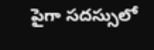పైగా సదస్సులో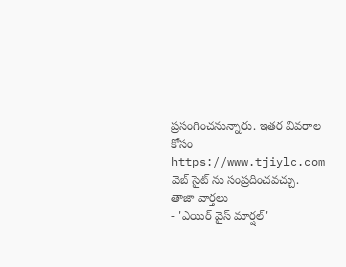ప్రసంగించనున్నారు. ఇతర వివరాల కోసం https://www.tjiylc.com వెబ్ సైట్ ను సంప్రదించవచ్చు.
తాజా వార్తలు
- 'ఎయిర్ వైస్ మార్షల్'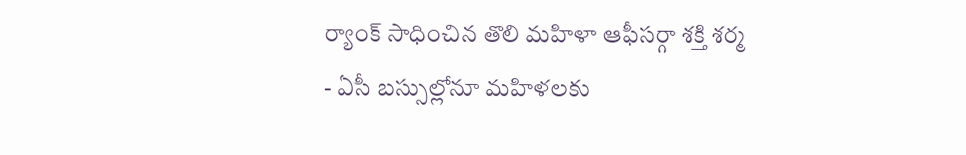ర్యాంక్ సాధించిన తొలి మహిళా ఆఫీసర్గా శక్తి శర్మ
- ఏసీ బస్సుల్లోనూ మహిళలకు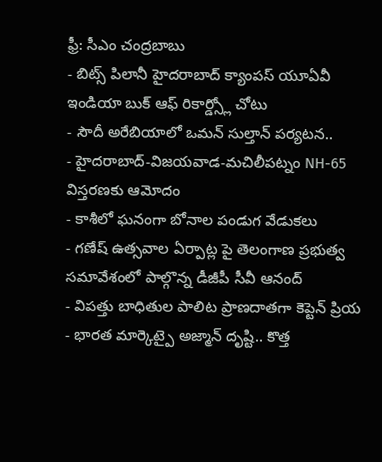ఫ్రీ: సీఎం చంద్రబాబు
- బిట్స్ పిలానీ హైదరాబాద్ క్యాంపస్ యూఏవీ ఇండియా బుక్ ఆఫ్ రికార్డ్స్లో చోటు
- సౌదీ అరేబియాలో ఒమన్ సుల్తాన్ పర్యటన..
- హైదరాబాద్-విజయవాడ-మచిలీపట్నం NH-65 విస్తరణకు ఆమోదం
- కాశీలో ఘనంగా బోనాల పండుగ వేడుకలు
- గణేష్ ఉత్సవాల ఏర్పాట్ల పై తెలంగాణ ప్రభుత్వ సమావేశంలో పాల్గొన్న డీజీపీ సీవీ ఆనంద్
- విపత్తు బాధితుల పాలిట ప్రాణదాతగా కెప్టెన్ ప్రియ
- భారత మార్కెట్పై అజ్మాన్ దృష్టి.. కొత్త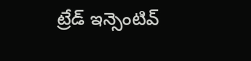ట్రేడ్ ఇన్సెంటివ్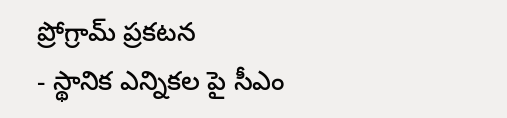ప్రోగ్రామ్ ప్రకటన
- స్థానిక ఎన్నికల పై సీఎం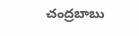చంద్రబాబు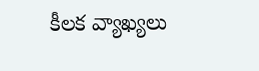కీలక వ్యాఖ్యలు